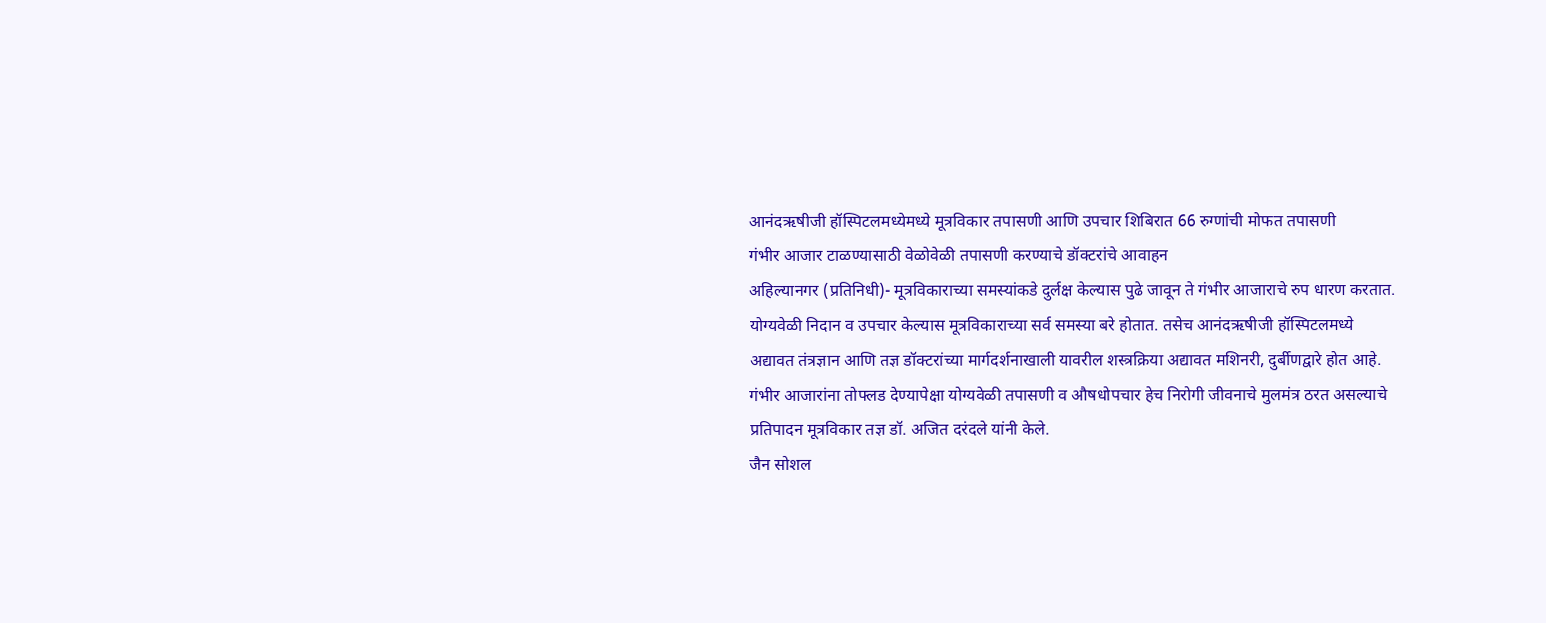आनंदऋषीजी हॉस्पिटलमध्येमध्ये मूत्रविकार तपासणी आणि उपचार शिबिरात 66 रुग्णांची मोफत तपासणी
गंभीर आजार टाळण्यासाठी वेळोवेळी तपासणी करण्याचे डॉक्टरांचे आवाहन
अहिल्यानगर (प्रतिनिधी)- मूत्रविकाराच्या समस्यांकडे दुर्लक्ष केल्यास पुढे जावून ते गंभीर आजाराचे रुप धारण करतात. योग्यवेळी निदान व उपचार केल्यास मूत्रविकाराच्या सर्व समस्या बरे होतात. तसेच आनंदऋषीजी हॉस्पिटलमध्ये अद्यावत तंत्रज्ञान आणि तज्ञ डॉक्टरांच्या मार्गदर्शनाखाली यावरील शस्त्रक्रिया अद्यावत मशिनरी, दुर्बीणद्वारे होत आहे. गंभीर आजारांना तोफ्लड देण्यापेक्षा योग्यवेळी तपासणी व औषधोपचार हेच निरोगी जीवनाचे मुलमंत्र ठरत असल्याचे प्रतिपादन मूत्रविकार तज्ञ डॉ. अजित दरंदले यांनी केले.
जैन सोशल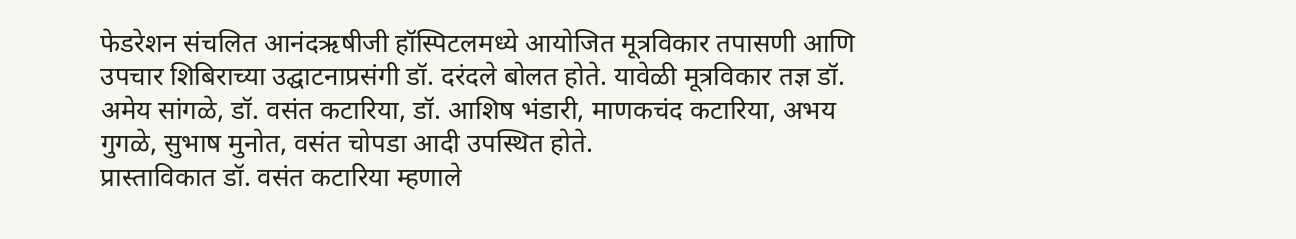फेडरेशन संचलित आनंदऋषीजी हॉस्पिटलमध्ये आयोजित मूत्रविकार तपासणी आणि उपचार शिबिराच्या उद्घाटनाप्रसंगी डॉ. दरंदले बोलत होते. यावेळी मूत्रविकार तज्ञ डॉ. अमेय सांगळे, डॉ. वसंत कटारिया, डॉ. आशिष भंडारी, माणकचंद कटारिया, अभय गुगळे, सुभाष मुनोत, वसंत चोपडा आदी उपस्थित होते.
प्रास्ताविकात डॉ. वसंत कटारिया म्हणाले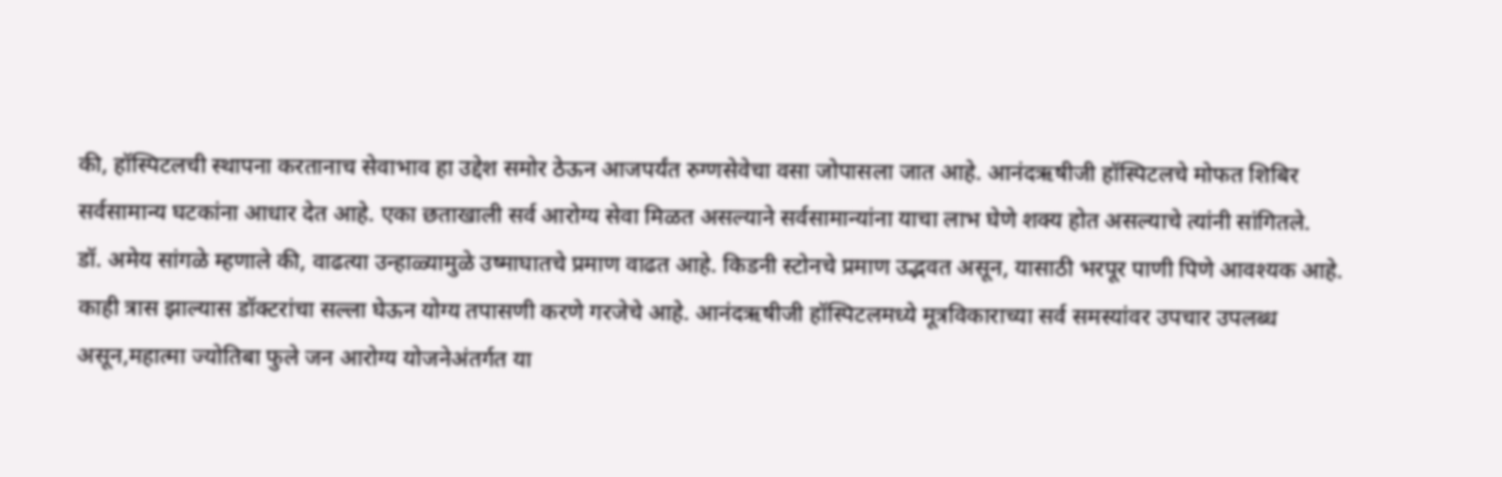की, हॉस्पिटलची स्थापना करतानाच सेवाभाव हा उद्देश समोर ठेऊन आजपर्यंत रुग्णसेवेचा वसा जोपासला जात आहे. आनंदऋषीजी हॉस्पिटलचे मोफत शिबिर सर्वसामान्य घटकांना आधार देत आहे. एका छताखाली सर्व आरोग्य सेवा मिळत असल्याने सर्वसामान्यांना याचा लाभ घेणे शक्य होत असल्याचे त्यांनी सांगितले.
डॉ. अमेय सांगळे म्हणाले की, वाढत्या उन्हाळ्यामुळे उष्माघातचे प्रमाण वाढत आहे. किडनी स्टोनचे प्रमाण उद्भवत असून, यासाठी भरपूर पाणी पिणे आवश्यक आहे. काही त्रास झाल्यास डॉक्टरांचा सल्ला घेऊन योग्य तपासणी करणे गरजेचे आहे. आनंदऋषीजी हॉस्पिटलमध्ये मूत्रविकाराच्या सर्व समस्यांवर उपचार उपलब्ध असून,महात्मा ज्योतिबा फुले जन आरोग्य योजनेअंतर्गत या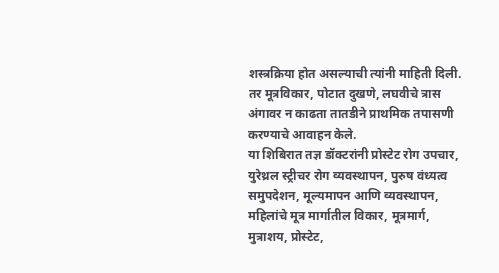शस्त्रक्रिया होत असल्याची त्यांनी माहिती दिली. तर मूत्रविकार, पोटात दुखणे, लघवीचे त्रास अंगावर न काढता तातडीने प्राथमिक तपासणी करण्याचे आवाहन केले.
या शिबिरात तज्ञ डॉक्टरांनी प्रोस्टेट रोग उपचार, युरेथ्रल स्ट्रीचर रोग व्यवस्थापन, पुरुष वंध्यत्व समुपदेशन, मूल्यमापन आणि व्यवस्थापन, महिलांचे मूत्र मार्गातील विकार, मूत्रमार्ग, मुत्राशय, प्रोस्टेट,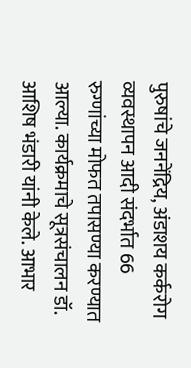पुरुषांचे जननेंद्रिय, अंडाशय कर्करोग व्यवस्थापन आदी संदर्भात 66 रुग्णांच्या मोफत तपासण्या करण्यात आल्या. कार्यक्रमाचे सूत्रसंचालन डॉ. आशिष भंडारी यांनी केले. आभार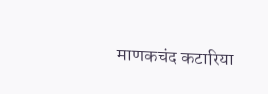माणकचंद कटारिया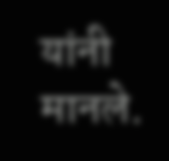यांनी मानले.